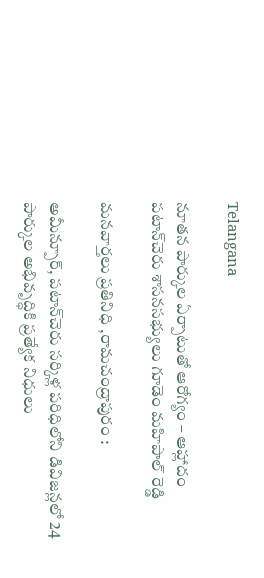Telangana

నూతన పార్కుల ఏర్పాటుతో ఆరోగ్యం – ఆహ్లాదం పటాన్‌చెరు శాసనసభ్యులు గూడెం మహిపాల్ రెడ్డి

మనవార్తలు ప్రతినిధి ,రామచంద్రాపురం :

అమీన్పూర్, పటాన్‌చెరు సర్కిళ్ల పరిధిలోని డివిజన్లలో 24 పార్కుల అభివృద్ధికి ప్రత్యేక నిధులు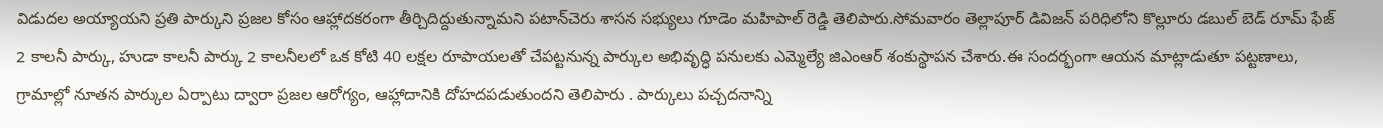విడుదల అయ్యాయని ప్రతి పార్కుని ప్రజల కోసం ఆహ్లాదకరంగా తీర్చిదిద్దుతున్నామని పటాన్‌చెరు శాసన సభ్యులు గూడెం మహిపాల్ రెడ్డి తెలిపారు.సోమవారం తెల్లాపూర్ డివిజన్ పరిధిలోని కొల్లూరు డబుల్ బెడ్ రూమ్ ఫేజ్ 2 కాలనీ పార్కు, హుడా కాలనీ పార్కు 2 కాలనీలలో ఒక కోటి 40 లక్షల రూపాయలతో చేపట్టనున్న పార్కుల అభివృద్ధి పనులకు ఎమ్మెల్యే జిఎంఆర్ శంకుస్థాపన చేశారు.ఈ సందర్భంగా ఆయన మాట్లాడుతూ పట్టణాలు, గ్రామాల్లో నూతన పార్కుల ఏర్పాటు ద్వారా ప్రజల ఆరోగ్యం, ఆహ్లాదానికి దోహదపడుతుందని తెలిపారు . పార్కులు పచ్చదనాన్ని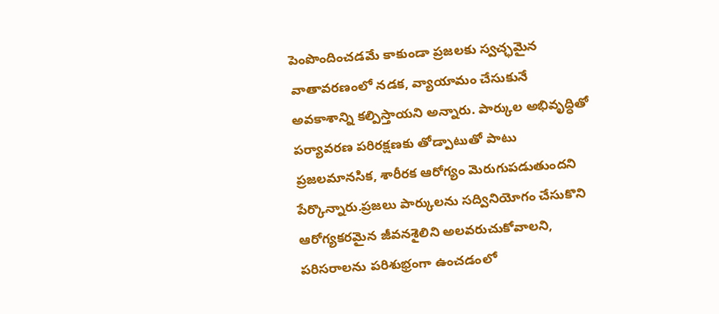పెంపొందించడమే కాకుండా ప్రజలకు స్వచ్ఛమైన వాతావరణంలో నడక, వ్యాయామం చేసుకునే అవకాశాన్ని కల్పిస్తాయని అన్నారు. పార్కుల అభివృద్ధితో పర్యావరణ పరిరక్షణకు తోడ్పాటుతో పాటు ప్రజలమానసిక, శారీరక ఆరోగ్యం మెరుగుపడుతుందని పేర్కొన్నారు.ప్రజలు పార్కులను సద్వినియోగం చేసుకొని ఆరోగ్యకరమైన జీవనశైలిని అలవరుచుకోవాలని, పరిసరాలను పరిశుభ్రంగా ఉంచడంలో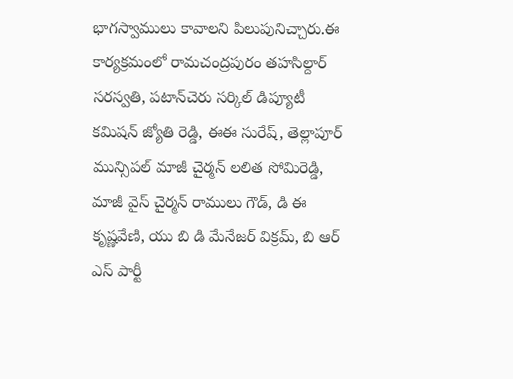భాగస్వాములు కావాలని పిలుపునిచ్చారు.ఈ కార్యక్రమంలో రామచంద్రపురం తహసిల్దార్ సరస్వతి, పటాన్‌చెరు సర్కిల్ డిప్యూటీ కమిషన్ జ్యోతి రెడ్డి, ఈఈ సురేష్, తెల్లాపూర్ మున్సిపల్ మాజీ చైర్మన్ లలిత సోమిరెడ్డి, మాజీ వైస్ చైర్మన్ రాములు గౌడ్, డి ఈ కృష్ణవేణి, యు బి డి మేనేజర్ విక్రమ్, బి ఆర్ ఎస్ పార్టీ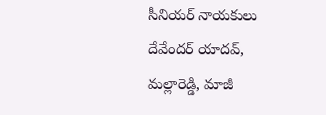సీనియర్ నాయకులు దేవేందర్ యాదవ్, మల్లారెడ్డి, మాజీ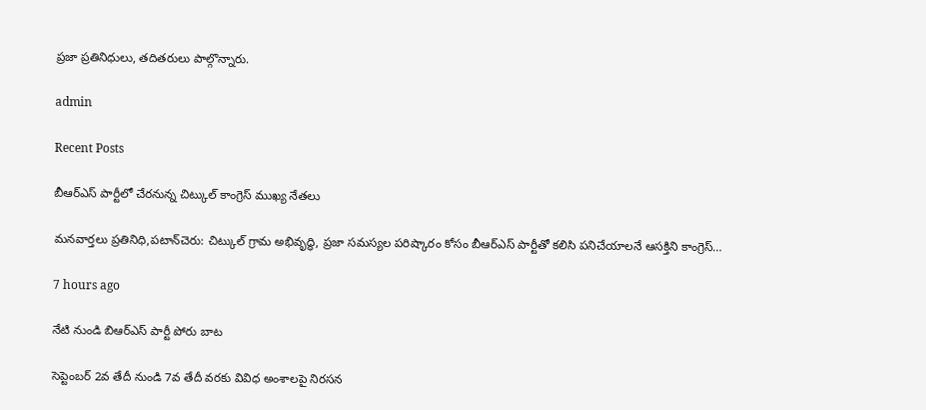ప్రజా ప్రతినిధులు, తదితరులు పాల్గొన్నారు.

admin

Recent Posts

బీఆర్ఎస్ పార్టీలో చేరనున్న చిట్కుల్ కాంగ్రెస్ ముఖ్య నేతలు

మనవార్తలు ప్రతినిధి,పటాన్‌చెరు: చిట్కుల్ గ్రామ అభివృద్ధి, ప్రజా సమస్యల పరిష్కారం కోసం బీఆర్ఎస్ పార్టీతో కలిసి పనిచేయాలనే ఆసక్తిని కాంగ్రెస్…

7 hours ago

నేటి నుండి బిఆర్ఎస్ పార్టీ పోరు బాట

సెప్టెంబర్ 2వ తేదీ నుండి 7వ తేదీ వరకు వివిధ అంశాలపై నిరసన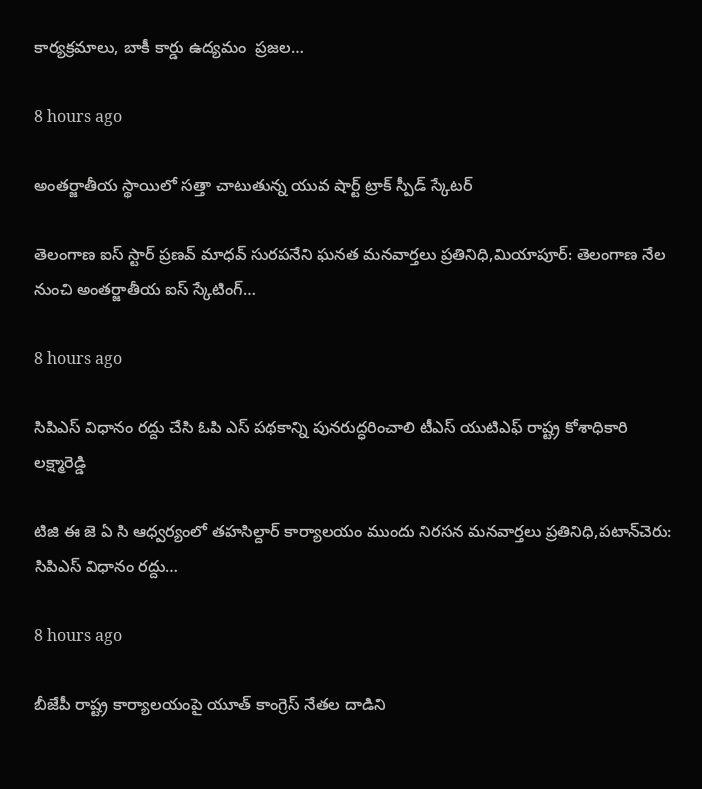కార్యక్రమాలు, బాకీ కార్డు ఉద్యమం  ప్రజల…

8 hours ago

అంతర్జాతీయ స్థాయిలో సత్తా చాటుతున్న యువ షార్ట్ ట్రాక్ స్పీడ్ స్కేటర్

తెలంగాణ ఐస్ స్టార్ ప్రణవ్ మాధవ్ సురపనేని ఘనత మనవార్తలు ప్రతినిధి,మియాపూర్: తెలంగాణ నేల నుంచి అంతర్జాతీయ ఐస్ స్కేటింగ్…

8 hours ago

సిపిఎస్ విధానం రద్దు చేసి ఓపి ఎస్ పథకాన్ని పునరుద్ధరించాలి టీఎస్ యుటిఎఫ్ రాష్ట్ర కోశాధికారి లక్ష్మారెడ్డి

టిజి ఈ జె ఏ సి ఆధ్వర్యంలో తహసిల్దార్ కార్యాలయం ముందు నిరసన మనవార్తలు ప్రతినిధి,పటాన్‌చెరు: సిపిఎస్ విధానం రద్దు…

8 hours ago

బీజేపీ రాష్ట్ర కార్యాలయంపై యూత్ కాంగ్రెస్ నేతల దాడిని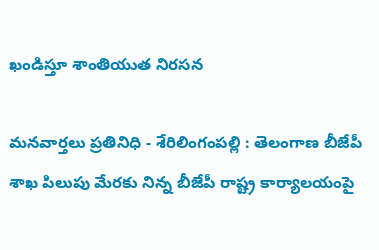ఖండిస్తూ శాంతియుత నిరసన

మనవార్తలు ప్రతినిధి - శేరిలింగంపల్లి : తెలంగాణ బీజేపీ శాఖ పిలుపు మేరకు నిన్న బీజేపీ రాష్ట్ర కార్యాలయంపై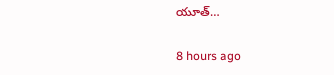యూత్…

8 hours ago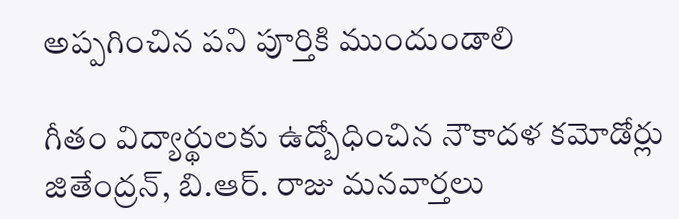అప్పగించిన పని పూర్తికి ముందుండాలి

గీతం విద్యార్థులకు ఉద్బోధించిన నౌకాదళ కమోడోర్లు జితేంద్రన్, బి.ఆర్. రాజు మనవార్తలు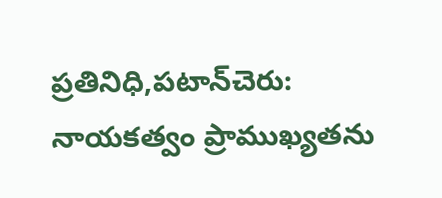ప్రతినిధి,పటాన్‌చెరు: నాయకత్వం ప్రాముఖ్యతను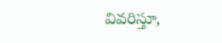వివరిస్తూ,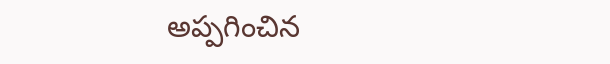అప్పగించిన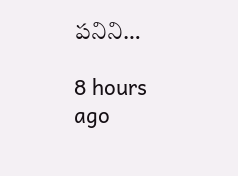పనిని…

8 hours ago